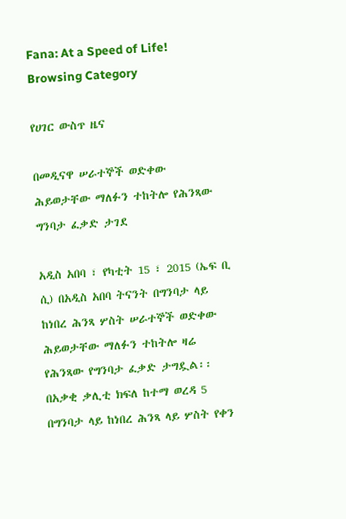Fana: At a Speed of Life!
Browsing Category

የሀገር ውስጥ ዜና

በመዲናዋ ሠራተኞች ወድቀው ሕይወታቸው ማለፉን ተከትሎ የሕንጻው ግንባታ ፈቃድ ታገደ

አዲስ አበባ ፣ የካቲት 15 ፣ 2015 (ኤፍ ቢ ሲ) በአዲስ አበባ ትናንት በግንባታ ላይ ከነበረ ሕንጻ ሦስት ሠራተኞች ወድቀው ሕይወታቸው ማለፉን ተከትሎ ዛሬ የሕንጻው የግንባታ ፈቃድ ታግዷል፡፡ በአቃቂ ቃሊቲ ክፍለ ከተማ ወረዳ 5 በግንባታ ላይ ከነበረ ሕንጻ ላይ ሦስት የቀን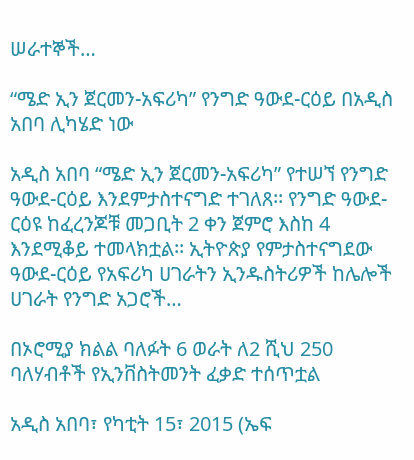ሠራተኞች…

“ሜድ ኢን ጀርመን-አፍሪካ” የንግድ ዓውደ-ርዕይ በአዲስ አበባ ሊካሄድ ነው

አዲስ አበባ “ሜድ ኢን ጀርመን-አፍሪካ” የተሠኘ የንግድ ዓውደ-ርዕይ እንደምታስተናግድ ተገለጸ፡፡ የንግድ ዓውደ-ርዕዩ ከፈረንጆቹ መጋቢት 2 ቀን ጀምሮ እስከ 4 እንደሚቆይ ተመላክቷል፡፡ ኢትዮጵያ የምታስተናግደው ዓውደ-ርዕይ የአፍሪካ ሀገራትን ኢንዱስትሪዎች ከሌሎች ሀገራት የንግድ አጋሮች…

በኦሮሚያ ክልል ባለፉት 6 ወራት ለ2 ሺህ 250 ባለሃብቶች የኢንቨስትመንት ፈቃድ ተሰጥቷል

አዲስ አበባ፣ የካቲት 15፣ 2015 (ኤፍ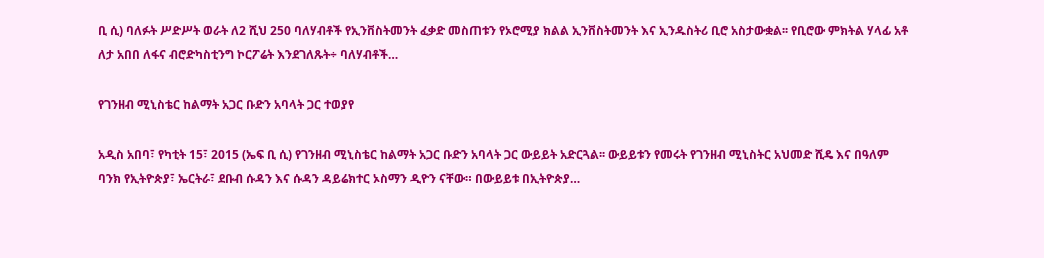ቢ ሲ) ባለፉት ሥድሥት ወራት ለ2 ሺህ 250 ባለሃብቶች የኢንቨስትመንት ፈቃድ መስጠቱን የኦሮሚያ ክልል ኢንቨስትመንት እና ኢንዱስትሪ ቢሮ አስታውቋል፡፡ የቢሮው ምክትል ሃላፊ አቶ ለታ አበበ ለፋና ብሮድካስቲንግ ኮርፖሬት እንደገለጹት÷ ባለሃብቶች…

የገንዘብ ሚኒስቴር ከልማት አጋር ቡድን አባላት ጋር ተወያየ

አዲስ አበባ፣ የካቲት 15፣ 2015 (ኤፍ ቢ ሲ) የገንዘብ ሚኒስቴር ከልማት አጋር ቡድን አባላት ጋር ውይይት አድርጓል፡፡ ውይይቱን የመሩት የገንዘብ ሚኒስትር አህመድ ሺዴ እና በዓለም ባንክ የኢትዮጵያ፣ ኤርትራ፣ ደቡብ ሱዳን እና ሱዳን ዳይሬክተር ኦስማን ዲዮን ናቸው። በውይይቱ በኢትዮጵያ…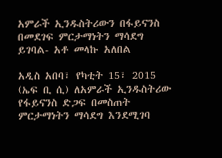አምራች ኢንዱስትሪውን በፋይናንስ በመደገፍ ምርታማነትን ማሳደግ ይገባል- አቶ መላኩ አለበል

አዲስ አበባ፣ የካቲት 15፣ 2015 (ኤፍ ቢ ሲ) ለአምራች ኢንዱስትሪው የፋይናንስ ድጋፍ በመስጠት ምርታማነትን ማሳደግ እንደሚገባ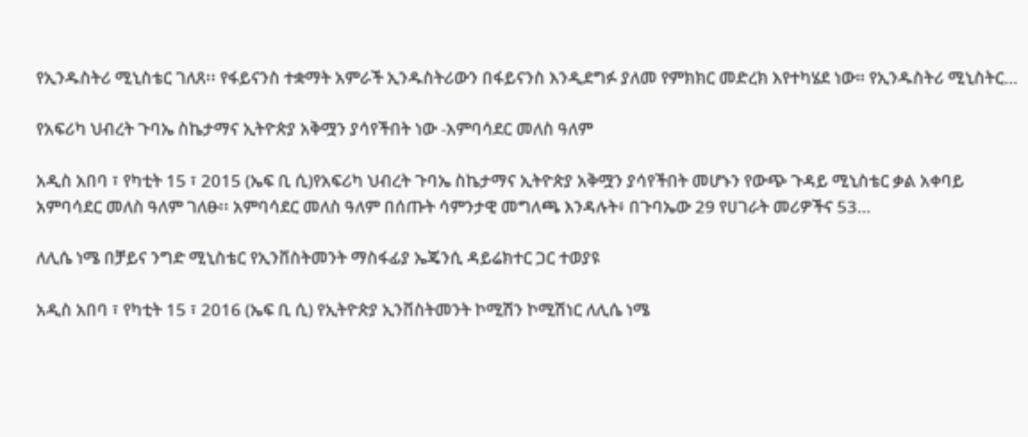የኢንዱስትሪ ሚኒስቴር ገለጸ፡፡ የፋይናንስ ተቋማት አምራች ኢንዱስትሪውን በፋይናንስ እንዲደግፉ ያለመ የምክክር መድረክ እየተካሄደ ነው። የኢንዱስትሪ ሚኒስትር…

የአፍሪካ ህብረት ጉባኤ ስኬታማና ኢትዮጵያ አቅሟን ያሳየችበት ነው -አምባሳደር መለስ ዓለም

አዲስ አበባ ፣ የካቲት 15 ፣ 2015 (ኤፍ ቢ ሲ)የአፍሪካ ህብረት ጉባኤ ስኬታማና ኢትዮጵያ አቅሟን ያሳየችበት መሆኑን የውጭ ጉዳይ ሚኒስቴር ቃል አቀባይ አምባሳደር መለስ ዓለም ገለፁ፡፡ አምባሳደር መለስ ዓለም በሰጡት ሳምንታዊ መግለጫ እንዳሉት፥ በጉባኤው 29 የሀገራት መሪዎችና 53…

ለሊሴ ነሜ በቻይና ንግድ ሚኒስቴር የኢንቨስትመንት ማስፋፊያ ኤጄንሲ ዳይሬክተር ጋር ተወያዩ

አዲስ አበባ ፣ የካቲት 15 ፣ 2016 (ኤፍ ቢ ሲ) የኢትዮጵያ ኢንቨስትመንት ኮሚሽን ኮሚሽነር ለሊሴ ነሜ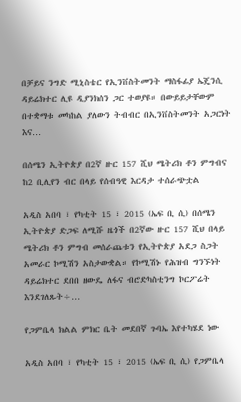በቻይና ንግድ ሚኒስቴር የኢንቨስትመንት ማስፋፊያ ኤጄንሲ ዳይሬክተር ሊዩ ዲያንክሰን ጋር ተወያዩ። በውይይታቸውም በተቋማቱ መካከል ያለውን ትብብር በኢንቨስትመንት አጋርነት እና…

በሰሜን ኢትዮጵያ በ2ኛ ዙር 157 ሺህ ሜትሪክ ቶን ምግብና ከ2 ቢሊየን ብር በላይ የሰብዓዊ እርዳታ ተሰራጭቷል

አዲስ አበባ ፣ የካቲት 15 ፣ 2015 (ኤፍ ቢ ሲ) በሰሜን ኢትዮጵያ ድጋፍ ለሚሹ ዜጎች በ2ኛው ዙር 157 ሺህ በላይ ሜትሪክ ቶን ምግብ መሰራጨቱን የኢትዮጵያ አደጋ ስጋት አመራር ኮሚሽን አስታውቋል። የኮሚሽኑ የሕዝብ ግንኙነት ዳይሬክተር ደበበ ዘውዴ ለፋና ብሮድካስቲንግ ኮርፖሬት እንደገለጹት÷…

የጋምቤላ ክልል ምክር ቤት መደበኛ ጉባኤ እየተካሄደ ነው

አዲስ አበባ ፣ የካቲት 15 ፣ 2015 (ኤፍ ቢ ሲ) የጋምቤላ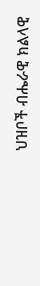ህዝቦች ብሔራዊ ክልላዊ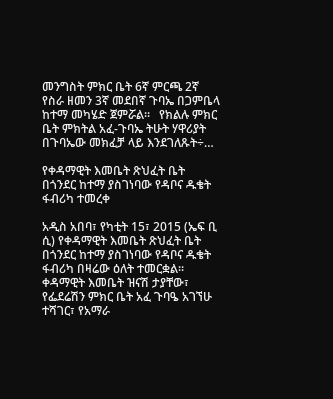መንግስት ምክር ቤት 6ኛ ምርጫ 2ኛ የስራ ዘመን 3ኛ መደበኛ ጉባኤ በጋምቤላ ከተማ መካሄድ ጀምሯል፡፡   የክልሉ ምክር ቤት ምክትል አፈ-ጉባኤ ትሁት ሃዋሪያት በጉባኤው መክፈቻ ላይ እንደገለጹት÷…

የቀዳማዊት እመቤት ጽህፈት ቤት በጎንደር ከተማ ያስገነባው የዳቦና ዱቄት ፋብሪካ ተመረቀ

አዲስ አበባ፣ የካቲት 15፣ 2015 (ኤፍ ቢ ሲ) የቀዳማዊት እመቤት ጽህፈት ቤት በጎንደር ከተማ ያስገነባው የዳቦና ዱቄት ፋብሪካ በዛሬው ዕለት ተመርቋል። ቀዳማዊት እመቤት ዝናሽ ታያቸው፣ የፌደሬሽን ምክር ቤት አፈ ጉባዔ አገኘሁ ተሻገር፣ የአማራ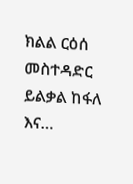ክልል ርዕሰ መስተዳድር ይልቃል ከፋለ እና…